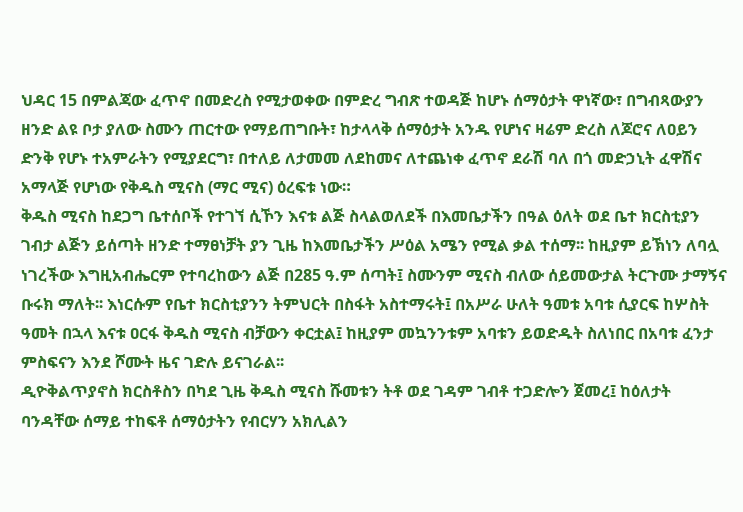ህዳር 15 በምልጃው ፈጥኖ በመድረስ የሚታወቀው በምድረ ግብጽ ተወዳጅ ከሆኑ ሰማዕታት ዋነኛው፣ በግብጻውያን ዘንድ ልዩ ቦታ ያለው ስሙን ጠርተው የማይጠግቡት፣ ከታላላቅ ሰማዕታት አንዱ የሆነና ዛሬም ድረስ ለጆሮና ለዐይን ድንቅ የሆኑ ተአምራትን የሚያደርግ፣ በተለይ ለታመመ ለደከመና ለተጨነቀ ፈጥኖ ደራሽ ባለ በጎ መድኃኒት ፈዋሽና አማላጅ የሆነው የቅዱስ ሚናስ (ማር ሚና) ዕረፍቱ ነው።
ቅዱስ ሚናስ ከደጋግ ቤተሰቦች የተገኘ ሲኾን እናቱ ልጅ ስላልወለደች በእመቤታችን በዓል ዕለት ወደ ቤተ ክርስቲያን ገብታ ልጅን ይሰጣት ዘንድ ተማፀነቻት ያን ጊዜ ከእመቤታችን ሥዕል አሜን የሚል ቃል ተሰማ፡፡ ከዚያም ይኽነን ለባሏ ነገረችው እግዚአብሔርም የተባረከውን ልጅ በ285 ዓ.ም ሰጣት፤ ስሙንም ሚናስ ብለው ሰይመውታል ትርጉሙ ታማኝና ቡሩክ ማለት፡፡ እነርሱም የቤተ ክርስቲያንን ትምህርት በስፋት አስተማሩት፤ በአሥራ ሁለት ዓመቱ አባቱ ሲያርፍ ከሦስት ዓመት በኋላ እናቱ ዐርፋ ቅዱስ ሚናስ ብቻውን ቀርቷል፤ ከዚያም መኳንንቱም አባቱን ይወድዱት ስለነበር በአባቱ ፈንታ ምስፍናን እንደ ሾሙት ዜና ገድሉ ይናገራል፡፡
ዲዮቅልጥያኖስ ክርስቶስን በካደ ጊዜ ቅዱስ ሚናስ ሹመቱን ትቶ ወደ ገዳም ገብቶ ተጋድሎን ጀመረ፤ ከዕለታት ባንዳቸው ሰማይ ተከፍቶ ሰማዕታትን የብርሃን አክሊልን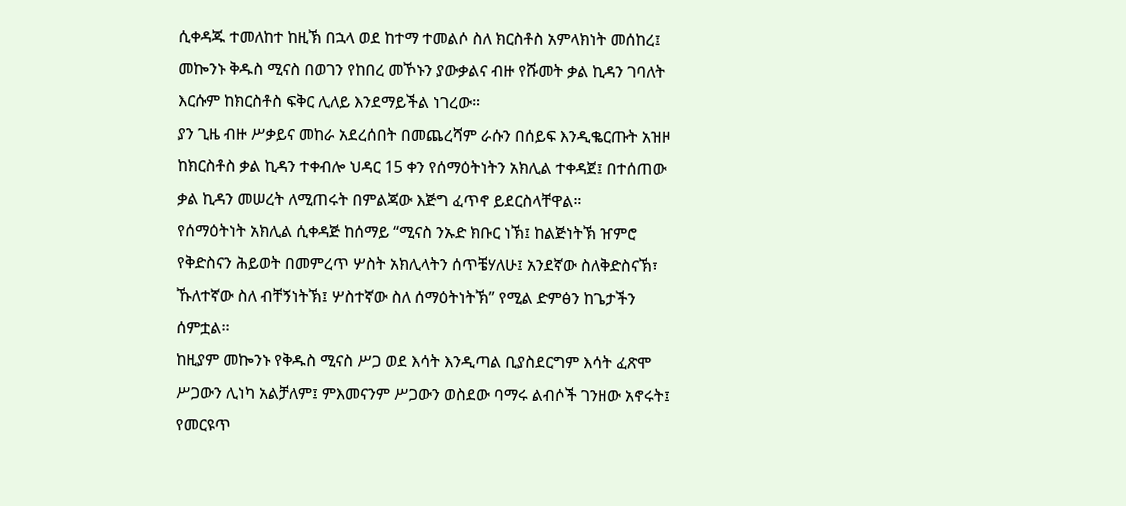ሲቀዳጁ ተመለከተ ከዚኽ በኋላ ወደ ከተማ ተመልሶ ስለ ክርስቶስ አምላክነት መሰከረ፤ መኰንኑ ቅዱስ ሚናስ በወገን የከበረ መኾኑን ያውቃልና ብዙ የሹመት ቃል ኪዳን ገባለት እርሱም ከክርስቶስ ፍቅር ሊለይ እንደማይችል ነገረው።
ያን ጊዜ ብዙ ሥቃይና መከራ አደረሰበት በመጨረሻም ራሱን በሰይፍ እንዲቈርጡት አዝዞ ከክርስቶስ ቃል ኪዳን ተቀብሎ ህዳር 15 ቀን የሰማዕትነትን አክሊል ተቀዳጀ፤ በተሰጠው ቃል ኪዳን መሠረት ለሚጠሩት በምልጃው እጅግ ፈጥኖ ይደርስላቸዋል።
የሰማዕትነት አክሊል ሲቀዳጅ ከሰማይ “ሚናስ ንኡድ ክቡር ነኽ፤ ከልጅነትኽ ዠምሮ የቅድስናን ሕይወት በመምረጥ ሦስት አክሊላትን ሰጥቼሃለሁ፤ አንደኛው ስለቅድስናኽ፣ ኹለተኛው ስለ ብቸኝነትኽ፤ ሦስተኛው ስለ ሰማዕትነትኽ” የሚል ድምፅን ከጌታችን ሰምቷል፡፡
ከዚያም መኰንኑ የቅዱስ ሚናስ ሥጋ ወደ እሳት እንዲጣል ቢያስደርግም እሳት ፈጽሞ ሥጋውን ሊነካ አልቻለም፤ ምእመናንም ሥጋውን ወስደው ባማሩ ልብሶች ገንዘው አኖሩት፤ የመርዩጥ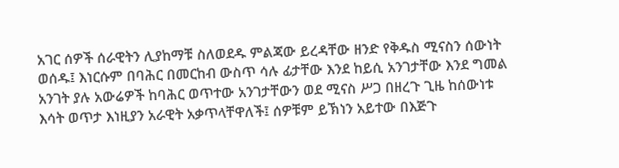አገር ሰዎች ሰራዊትን ሊያከማቹ ስለወደዱ ምልጃው ይረዳቸው ዘንድ የቅዱስ ሚናስን ሰውነት ወሰዱ፤ እነርሱም በባሕር በመርከብ ውስጥ ሳሉ ፊታቸው እንደ ከይሲ አንገታቸው እንደ ግመል አንገት ያሉ አውሬዎች ከባሕር ወጥተው አንገታቸውን ወደ ሚናስ ሥጋ በዘረጉ ጊዜ ከሰውነቱ እሳት ወጥታ እነዚያን አራዊት አቃጥላቸዋለች፤ ሰዎቹም ይኽነን አይተው በእጅጉ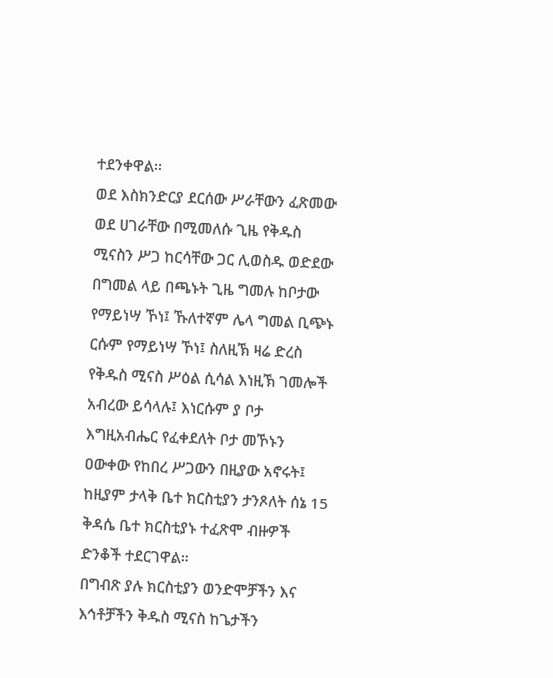ተደንቀዋል፡፡
ወደ እስክንድርያ ደርሰው ሥራቸውን ፈጽመው ወደ ሀገራቸው በሚመለሱ ጊዜ የቅዱስ ሚናስን ሥጋ ከርሳቸው ጋር ሊወስዱ ወድደው በግመል ላይ በጫኑት ጊዜ ግመሉ ከቦታው የማይነሣ ኾነ፤ ኹለተኛም ሌላ ግመል ቢጭኑ ርሱም የማይነሣ ኾነ፤ ስለዚኽ ዛሬ ድረስ የቅዱስ ሚናስ ሥዕል ሲሳል እነዚኽ ገመሎች አብረው ይሳላሉ፤ እነርሱም ያ ቦታ እግዚአብሔር የፈቀደለት ቦታ መኾኑን ዐውቀው የከበረ ሥጋውን በዚያው አኖሩት፤ ከዚያም ታላቅ ቤተ ክርስቲያን ታንጾለት ሰኔ 15 ቅዳሴ ቤተ ክርስቲያኑ ተፈጽሞ ብዙዎች ድንቆች ተደርገዋል።
በግብጽ ያሉ ክርስቲያን ወንድሞቻችን እና እኅቶቻችን ቅዱስ ሚናስ ከጌታችን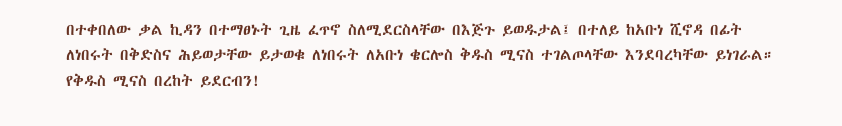በተቀበለው ቃል ኪዳን በተማፀኑት ጊዜ ፈጥኖ ስለሚደርስላቸው በእጅጉ ይወዱታል፤ በተለይ ከአቡነ ሺኖዳ በፊት ለነበሩት በቅድስና ሕይወታቸው ይታወቁ ለነበሩት ለአቡነ ቄርሎስ ቅዱስ ሚናስ ተገልጦላቸው እንደባረካቸው ይነገራል።
የቅዱስ ሚናስ በረከት ይደርብን!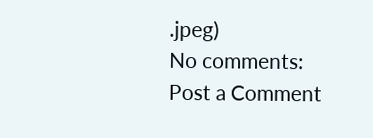.jpeg)
No comments:
Post a Comment